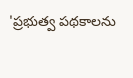'ప్రభుత్వ పథకాలను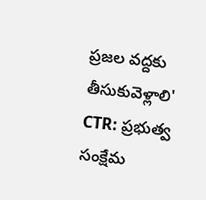ప్రజల వద్దకు తీసుకువెళ్లాలి'
CTR: ప్రభుత్వ సంక్షేమ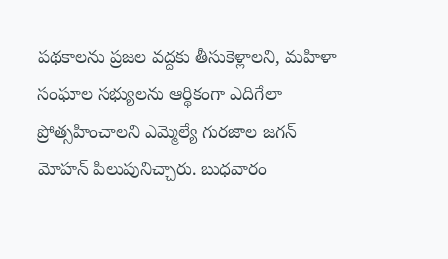పథకాలను ప్రజల వద్దకు తీసుకెళ్లాలని, మహిళా సంఘాల సభ్యులను ఆర్థికంగా ఎదిగేలా ప్రోత్సహించాలని ఎమ్మెల్యే గురజాల జగన్ మోహన్ పిలుపునిచ్చారు. బుధవారం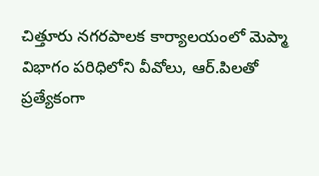చిత్తూరు నగరపాలక కార్యాలయంలో మెప్మా విభాగం పరిధిలోని వీవోలు, ఆర్.పిలతో ప్రత్యేకంగా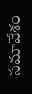సమావేశం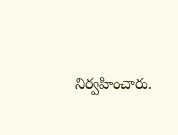నిర్వహించారు.